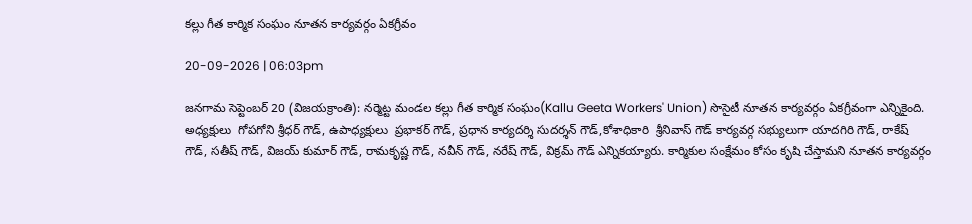కల్లు గీత కార్మిక సంఘం నూతన కార్యవర్గం ఏకగ్రీవం

20-09-2026 | 06:03pm

జనగామ సెప్టెంబర్ 20 (విజయక్రాంతి): నర్మెట్ట మండల కల్లు గీత కార్మిక సంఘం(Kallu Geeta Workers' Union) సొసైటీ నూతన కార్యవర్గం ఏకగ్రీవంగా ఎన్నికైంది. అధ్యక్షులు  గోపగోని శ్రీధర్ గౌడ్, ఉపాధ్యక్షులు  ప్రభాకర్ గౌడ్, ప్రధాన కార్యదర్శి సుదర్శన్ గౌడ్,కోశాధికారి  శ్రీనివాస్ గౌడ్ కార్యవర్గ సభ్యులుగా యాదగిరి గౌడ్, రాకేష్ గౌడ్, సతీష్ గౌడ్, విజయ్ కుమార్ గౌడ్, రామకృష్ణ గౌడ్, నవీన్ గౌడ్, నరేష్ గౌడ్, విక్రమ్ గౌడ్ ఎన్నికయ్యారు. కార్మికుల సంక్షేమం కోసం కృషి చేస్తామని నూతన కార్యవర్గం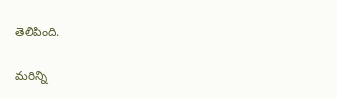తెలిపింది.

మరిన్ని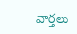వార్తలు